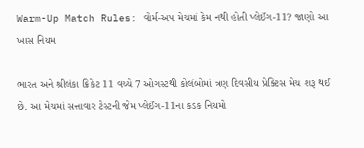Warm-Up Match Rules: વોર્મ-અપ મેચમાં કેમ નથી હોતી પ્લેઈંગ-11? જાણો આ ખાસ નિયમ

ભારત અને શ્રીલંકા ક્રિકેટ 11 વચ્ચે 7 ઓગસ્ટથી કોલંબોમાં ત્રણ દિવસીય પ્રેક્ટિસ મેચ શરૂ થઈ છે. આ મેચમાં સત્તાવાર ટેસ્ટની જેમ પ્લેઈંગ-11ના કડક નિયમો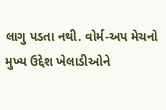લાગુ પડતા નથી. વોર્મ-અપ મેચનો મુખ્ય ઉદ્દેશ ખેલાડીઓને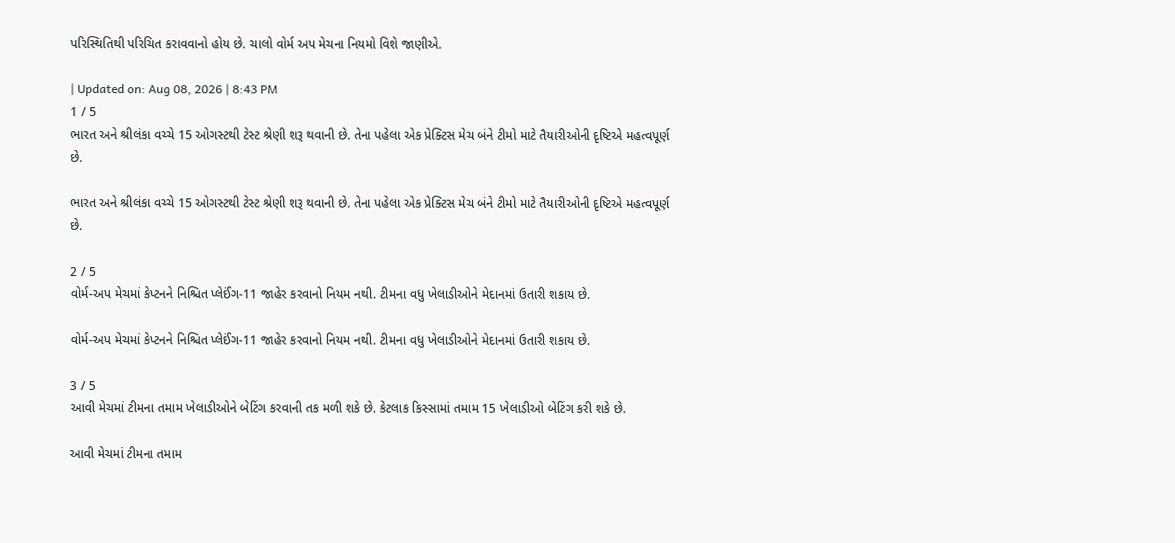પરિસ્થિતિથી પરિચિત કરાવવાનો હોય છે. ચાલો વોર્મ અપ મેચના નિયમો વિશે જાણીએ.

| Updated on: Aug 08, 2026 | 8:43 PM
1 / 5
ભારત અને શ્રીલંકા વચ્ચે 15 ઓગસ્ટથી ટેસ્ટ શ્રેણી શરૂ થવાની છે. તેના પહેલા એક પ્રેક્ટિસ મેચ બંને ટીમો માટે તૈયારીઓની દૃષ્ટિએ મહત્વપૂર્ણ છે.

ભારત અને શ્રીલંકા વચ્ચે 15 ઓગસ્ટથી ટેસ્ટ શ્રેણી શરૂ થવાની છે. તેના પહેલા એક પ્રેક્ટિસ મેચ બંને ટીમો માટે તૈયારીઓની દૃષ્ટિએ મહત્વપૂર્ણ છે.

2 / 5
વોર્મ-અપ મેચમાં કેપ્ટનને નિશ્ચિત પ્લેઈંગ-11 જાહેર કરવાનો નિયમ નથી. ટીમના વધુ ખેલાડીઓને મેદાનમાં ઉતારી શકાય છે.

વોર્મ-અપ મેચમાં કેપ્ટનને નિશ્ચિત પ્લેઈંગ-11 જાહેર કરવાનો નિયમ નથી. ટીમના વધુ ખેલાડીઓને મેદાનમાં ઉતારી શકાય છે.

3 / 5
આવી મેચમાં ટીમના તમામ ખેલાડીઓને બેટિંગ કરવાની તક મળી શકે છે. કેટલાક કિસ્સામાં તમામ 15 ખેલાડીઓ બેટિંગ કરી શકે છે.

આવી મેચમાં ટીમના તમામ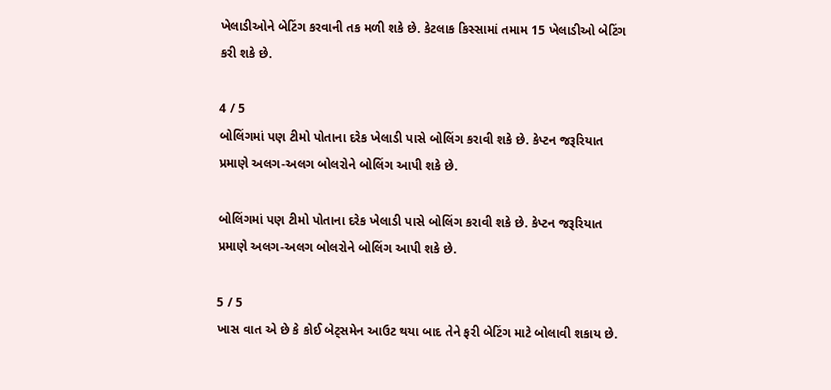ખેલાડીઓને બેટિંગ કરવાની તક મળી શકે છે. કેટલાક કિસ્સામાં તમામ 15 ખેલાડીઓ બેટિંગ કરી શકે છે.

4 / 5
બોલિંગમાં પણ ટીમો પોતાના દરેક ખેલાડી પાસે બોલિંગ કરાવી શકે છે. કેપ્ટન જરૂરિયાત પ્રમાણે અલગ-અલગ બોલરોને બોલિંગ આપી શકે છે.

બોલિંગમાં પણ ટીમો પોતાના દરેક ખેલાડી પાસે બોલિંગ કરાવી શકે છે. કેપ્ટન જરૂરિયાત પ્રમાણે અલગ-અલગ બોલરોને બોલિંગ આપી શકે છે.

5 / 5
ખાસ વાત એ છે કે કોઈ બેટ્સમેન આઉટ થયા બાદ તેને ફરી બેટિંગ માટે બોલાવી શકાય છે.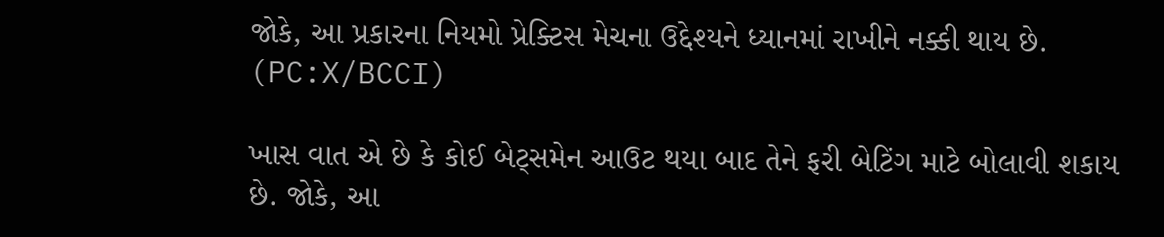જોકે, આ પ્રકારના નિયમો પ્રેક્ટિસ મેચના ઉદ્દેશ્યને ધ્યાનમાં રાખીને નક્કી થાય છે. (PC:X/BCCI)

ખાસ વાત એ છે કે કોઈ બેટ્સમેન આઉટ થયા બાદ તેને ફરી બેટિંગ માટે બોલાવી શકાય છે. જોકે, આ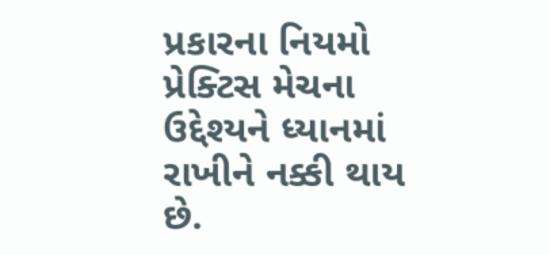પ્રકારના નિયમો પ્રેક્ટિસ મેચના ઉદ્દેશ્યને ધ્યાનમાં રાખીને નક્કી થાય છે.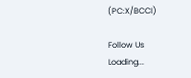(PC:X/BCCI)

Follow Us
Loading...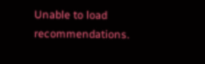Unable to load recommendations.